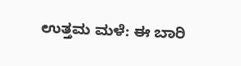ಉತ್ತಮ ಮಳೆ: ಈ ಬಾರಿ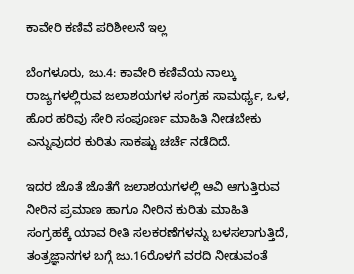ಕಾವೇರಿ ಕಣಿವೆ ಪರಿಶೀಲನೆ ಇಲ್ಲ

ಬೆಂಗಳೂರು, ಜು.4: ಕಾವೇರಿ ಕಣಿವೆಯ ನಾಲ್ಕು ರಾಜ್ಯಗಳಲ್ಲಿರುವ ಜಲಾಶಯಗಳ ಸಂಗ್ರಹ ಸಾಮರ್ಥ್ಯ, ಒಳ, ಹೊರ ಹರಿವು ಸೇರಿ ಸಂಪೂರ್ಣ ಮಾಹಿತಿ ನೀಡಬೇಕು ಎನ್ನುವುದರ ಕುರಿತು ಸಾಕಷ್ಟು ಚರ್ಚೆ ನಡೆದಿದೆ.

ಇದರ ಜೊತೆ ಜೊತೆಗೆ ಜಲಾಶಯಗಳಲ್ಲಿ ಆವಿ ಆಗುತ್ತಿರುವ ನೀರಿನ ಪ್ರಮಾಣ ಹಾಗೂ ನೀರಿನ ಕುರಿತು ಮಾಹಿತಿ ಸಂಗ್ರಹಕ್ಕೆ ಯಾವ ರೀತಿ ಸಲಕರಣೆಗಳನ್ನು ಬಳಸಲಾಗುತ್ತಿದೆ, ತಂತ್ರಜ್ಞಾನಗಳ ಬಗ್ಗೆ ಜು.16ರೊಳಗೆ ವರದಿ ನೀಡುವಂತೆ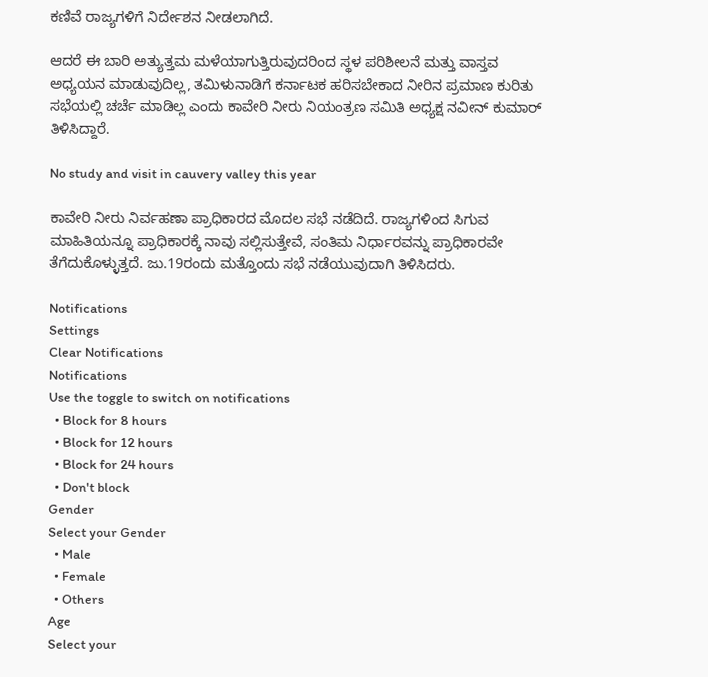ಕಣಿವೆ ರಾಜ್ಯಗಳಿಗೆ ನಿರ್ದೇಶನ ನೀಡಲಾಗಿದೆ.

ಆದರೆ ಈ ಬಾರಿ ಅತ್ಯುತ್ತಮ ಮಳೆಯಾಗುತ್ತಿರುವುದರಿಂದ ಸ್ಥಳ ಪರಿಶೀಲನೆ ಮತ್ತು ವಾಸ್ತವ ಅಧ್ಯಯನ ಮಾಡುವುದಿಲ್ಲ, ತಮಿಳುನಾಡಿಗೆ ಕರ್ನಾಟಕ ಹರಿಸಬೇಕಾದ ನೀರಿನ ಪ್ರಮಾಣ ಕುರಿತು ಸಭೆಯಲ್ಲಿ ಚರ್ಚೆ ಮಾಡಿಲ್ಲ ಎಂದು ಕಾವೇರಿ ನೀರು ನಿಯಂತ್ರಣ ಸಮಿತಿ ಅಧ್ಯಕ್ಷ ನವೀನ್‌ ಕುಮಾರ್‌ ತಿಳಿಸಿದ್ದಾರೆ.

No study and visit in cauvery valley this year

ಕಾವೇರಿ ನೀರು ನಿರ್ವಹಣಾ ಪ್ರಾಧಿಕಾರದ ಮೊದಲ ಸಭೆ ನಡೆದಿದೆ. ರಾಜ್ಯಗಳಿಂದ ಸಿಗುವ ಮಾಹಿತಿಯನ್ನೂ ಪ್ರಾಧಿಕಾರಕ್ಕೆ ನಾವು ಸಲ್ಲಿಸುತ್ತೇವೆ, ಸಂತಿಮ ನಿರ್ಧಾರವನ್ನು ಪ್ರಾಧಿಕಾರವೇ ತೆಗೆದುಕೊಳ್ಳುತ್ತದೆ. ಜು.19ರಂದು ಮತ್ತೊಂದು ಸಭೆ ನಡೆಯುವುದಾಗಿ ತಿಳಿಸಿದರು.

Notifications
Settings
Clear Notifications
Notifications
Use the toggle to switch on notifications
  • Block for 8 hours
  • Block for 12 hours
  • Block for 24 hours
  • Don't block
Gender
Select your Gender
  • Male
  • Female
  • Others
Age
Select your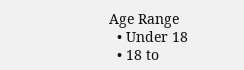Age Range
  • Under 18
  • 18 to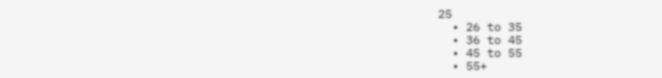25
  • 26 to 35
  • 36 to 45
  • 45 to 55
  • 55+